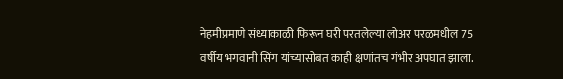नेहमीप्रमाणे संध्याकाळी फिरून घरी परतलेल्या लोअर परळमधील 75 वर्षीय भगवानी सिंग यांच्यासोबत काही क्षणांतच गंभीर अपघात झाला.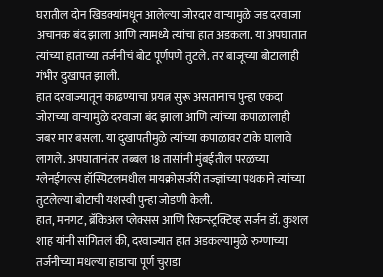घरातील दोन खिडक्यांमधून आलेल्या जोरदार वाऱ्यामुळे जड दरवाजा अचानक बंद झाला आणि त्यामध्ये त्यांचा हात अडकला. या अपघातात त्यांच्या हाताच्या तर्जनीचं बोट पूर्णपणे तुटले. तर बाजूच्या बोटालाही गंभीर दुखापत झाली.
हात दरवाज्यातून काढण्याचा प्रयत्न सुरू असतानाच पुन्हा एकदा जोराच्या वाऱ्यामुळे दरवाजा बंद झाला आणि त्यांच्या कपाळालाही जबर मार बसला. या दुखापतीमुळे त्यांच्या कपाळावर टाके घालावे लागले. अपघातानंतर तब्बल 18 तासांनी मुंबईतील परळच्या ग्लेनईगल्स हॉस्पिटलमधील मायक्रोसर्जरी तज्ज्ञांच्या पथकाने त्यांच्या तुटलेल्या बोटाची यशस्वी पुन्हा जोडणी केली.
हात, मनगट, ब्रॅकिअल प्लेक्सस आणि रिकन्स्ट्रक्टिव्ह सर्जन डॉ. कुशल शाह यांनी सांगितलं की, दरवाज्यात हात अडकल्यामुळे रुग्णाच्या तर्जनीच्या मधल्या हाडाचा पूर्ण चुराडा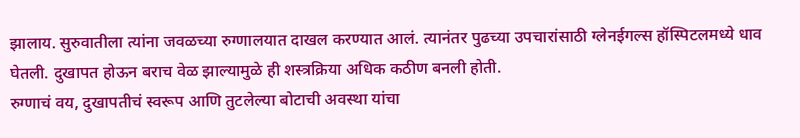झालाय. सुरुवातीला त्यांना जवळच्या रुग्णालयात दाखल करण्यात आलं. त्यानंतर पुढच्या उपचारांसाठी ग्लेनईगल्स हॉस्पिटलमध्ये धाव घेतली. दुखापत होऊन बराच वेळ झाल्यामुळे ही शस्त्रक्रिया अधिक कठीण बनली होती.
रुग्णाचं वय, दुखापतीचं स्वरूप आणि तुटलेल्या बोटाची अवस्था यांचा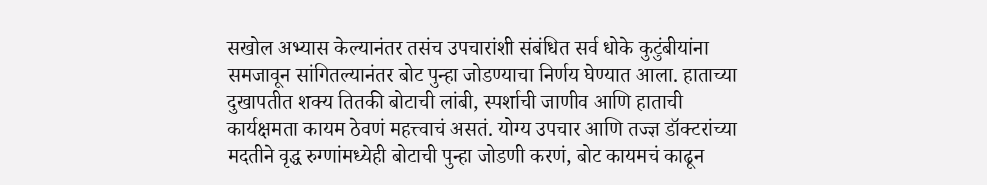सखोल अभ्यास केल्यानंतर तसंच उपचारांशी संबंधित सर्व धोके कुटुंबीयांना समजावून सांगितल्यानंतर बोट पुन्हा जोडण्याचा निर्णय घेण्यात आला. हाताच्या दुखापतीत शक्य तितकी बोटाची लांबी, स्पर्शाची जाणीव आणि हाताची कार्यक्षमता कायम ठेवणं महत्त्वाचं असतं. योग्य उपचार आणि तज्ज्ञ डॉक्टरांच्या मदतीने वृद्ध रुग्णांमध्येही बोटाची पुन्हा जोडणी करणं, बोट कायमचं काढून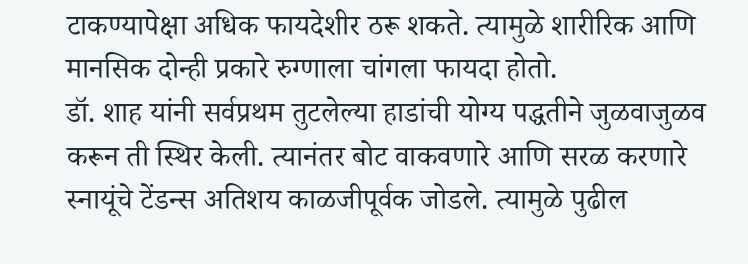टाकण्यापेक्षा अधिक फायदेशीर ठरू शकते. त्यामुळे शारीरिक आणि मानसिक दोन्ही प्रकारे रुग्णाला चांगला फायदा होतो.
डॉ. शाह यांनी सर्वप्रथम तुटलेल्या हाडांची योग्य पद्धतीने जुळवाजुळव करून ती स्थिर केली. त्यानंतर बोट वाकवणारे आणि सरळ करणारे स्नायूंचे टेंडन्स अतिशय काळजीपूर्वक जोडले. त्यामुळे पुढील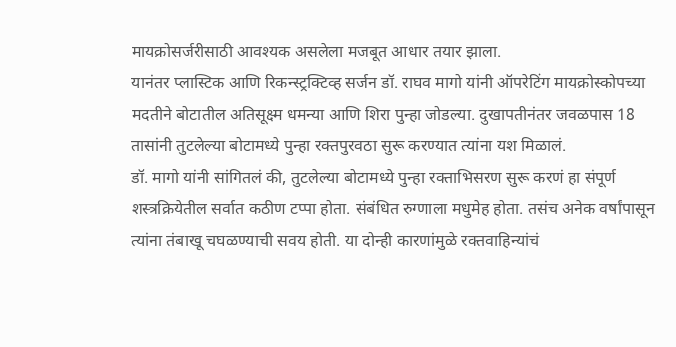मायक्रोसर्जरीसाठी आवश्यक असलेला मजबूत आधार तयार झाला.
यानंतर प्लास्टिक आणि रिकन्स्ट्रक्टिव्ह सर्जन डॉ. राघव मागो यांनी ऑपरेटिंग मायक्रोस्कोपच्या मदतीने बोटातील अतिसूक्ष्म धमन्या आणि शिरा पुन्हा जोडल्या. दुखापतीनंतर जवळपास 18 तासांनी तुटलेल्या बोटामध्ये पुन्हा रक्तपुरवठा सुरू करण्यात त्यांना यश मिळालं.
डॉ. मागो यांनी सांगितलं की, तुटलेल्या बोटामध्ये पुन्हा रक्ताभिसरण सुरू करणं हा संपूर्ण शस्त्रक्रियेतील सर्वात कठीण टप्पा होता. संबंधित रुग्णाला मधुमेह होता. तसंच अनेक वर्षांपासून त्यांना तंबाखू चघळण्याची सवय होती. या दोन्ही कारणांमुळे रक्तवाहिन्यांचं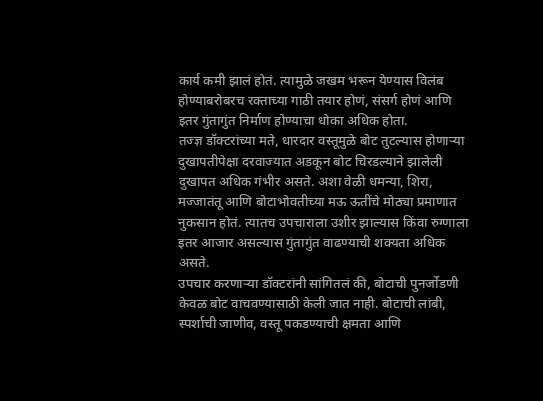कार्य कमी झालं होतं. त्यामुळे जखम भरून येण्यास विलंब होण्याबरोबरच रक्ताच्या गाठी तयार होणं, संसर्ग होणं आणि इतर गुंतागुंत निर्माण होण्याचा धोका अधिक होता.
तज्ज्ञ डॉक्टरांच्या मते, धारदार वस्तूमुळे बोट तुटल्यास होणाऱ्या दुखापतीपेक्षा दरवाज्यात अडकून बोट चिरडल्याने झालेली दुखापत अधिक गंभीर असते. अशा वेळी धमन्या, शिरा, मज्जातंतू आणि बोटाभोवतीच्या मऊ ऊतींचे मोठ्या प्रमाणात नुकसान होतं. त्यातच उपचाराला उशीर झाल्यास किंवा रुग्णाला इतर आजार असल्यास गुंतागुंत वाढण्याची शक्यता अधिक असते.
उपचार करणाऱ्या डॉक्टरांनी सांगितलं की, बोटाची पुनर्जोडणी केवळ बोट वाचवण्यासाठी केली जात नाही. बोटाची लांबी, स्पर्शाची जाणीव, वस्तू पकडण्याची क्षमता आणि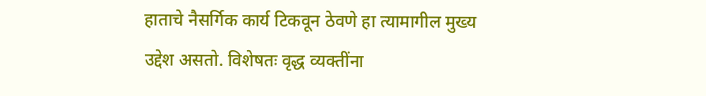हाताचे नैसर्गिक कार्य टिकवून ठेवणे हा त्यामागील मुख्य उद्देश असतो. विशेषतः वृद्ध व्यक्तींना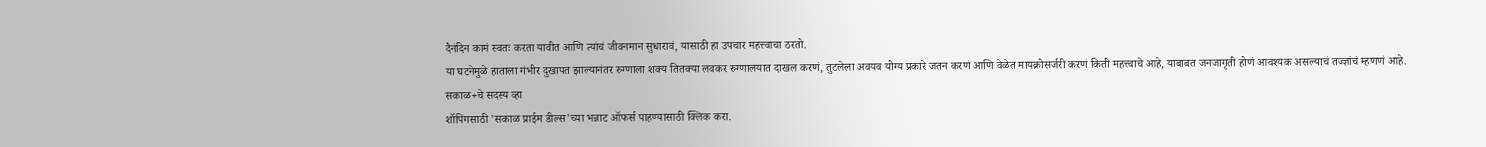दैनंदिन कामं स्वतः करता यावीत आणि त्यांचं जीवनमान सुधारावं, यासाठी हा उपचार महत्त्वाचा ठरतो.
या घटनेमुळे हाताला गंभीर दुखापत झाल्यानंतर रुग्णाला शक्य तितक्या लवकर रुग्णालयात दाखल करणं, तुटलेला अवयव योग्य प्रकारे जतन करणं आणि वेळेत मायक्रोसर्जरी करणं किती महत्त्वाचे आहे, याबाबत जनजागृती होणं आवश्यक असल्याचं तज्ज्ञांचं म्हणणं आहे.
सकाळ+चे सदस्य व्हा
शॉपिंगसाठी 'सकाळ प्राईम डील्स'च्या भन्नाट ऑफर्स पाहण्यासाठी क्लिक करा.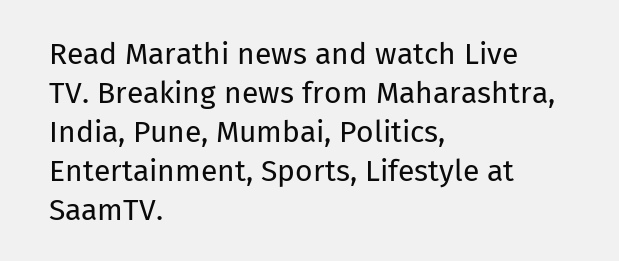Read Marathi news and watch Live TV. Breaking news from Maharashtra, India, Pune, Mumbai, Politics, Entertainment, Sports, Lifestyle at SaamTV.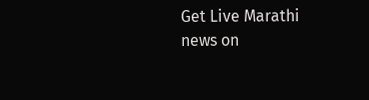Get Live Marathi news on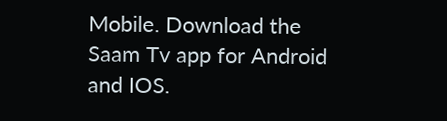Mobile. Download the Saam Tv app for Android and IOS.